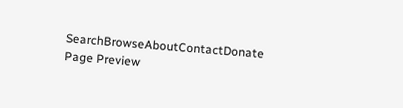SearchBrowseAboutContactDonate
Page Preview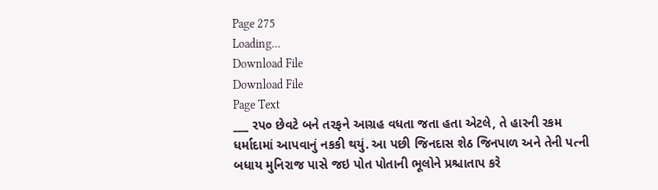Page 275
Loading...
Download File
Download File
Page Text
___ રપ૦ છેવટે બને તરફને આગ્રહ વધતા જતા હતા એટલે, તે હારની રકમ ધર્માદામાં આપવાનું નકકી થયું. આ પછી જિનદાસ શેઠ જિનપાળ અને તેની પત્ની બધાય મુનિરાજ પાસે જઇ પોત પોતાની ભૂલોને પ્રશ્ચાતાપ કરે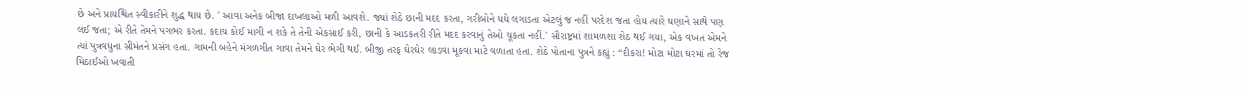છે અને પ્રાયશ્ચિત સ્વીકારીને શુદ્ધ થાય છે. ' આવા અનેક બીજા દાખલાઓ મળી આવશે. જ્યાં શેઠે છાની મદદ કરતા, ગરીબોને ધધે લગાડતા એટલું જ નહીં પરદેશ જતા હોય ત્યારે ઘણાને સાથે પણ લઈ જતા; એ રીતે તેમને પગભર કરતા. કદાચ કોઈ માગી ન શકે તે તેની એકસાઈ કરી, છાની કે આડકતરી રીતે મદદ કરવાનું તેઓ ચૂકતા નહીં.' સૌરાષ્ટ્રમાં શામળશા શેઠ થઈ ગયા, એક વખત એમને ત્યાં પુત્રવધુના સીમંતને પ્રસંગ હતા. ગામની બહેને મંગળગીત ગાવા તેમને ઘેર ભેગી થઈ. બીજી તરફ ઘેરઘેર લાડવા મૂકવા માટે વળાતા હતા. શેઠે પોતાના પુત્રને કહ્યું : “દીકરા! મોટા મોટા ઘરમાં તો રેજ મિઠાઈઓ ખવાતી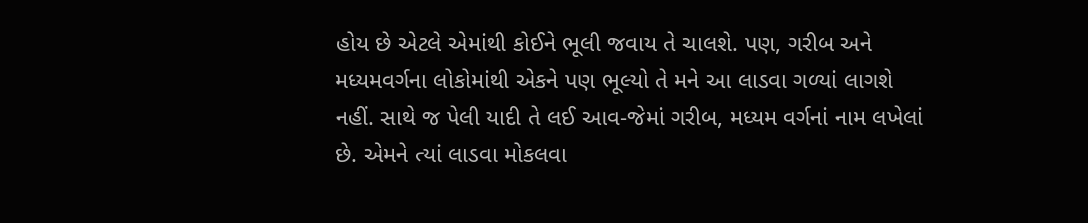હોય છે એટલે એમાંથી કોઈને ભૂલી જવાય તે ચાલશે. પણ, ગરીબ અને મધ્યમવર્ગના લોકોમાંથી એકને પણ ભૂલ્યો તે મને આ લાડવા ગળ્યાં લાગશે નહીં. સાથે જ પેલી યાદી તે લઈ આવ-જેમાં ગરીબ, મધ્યમ વર્ગનાં નામ લખેલાં છે. એમને ત્યાં લાડવા મોકલવા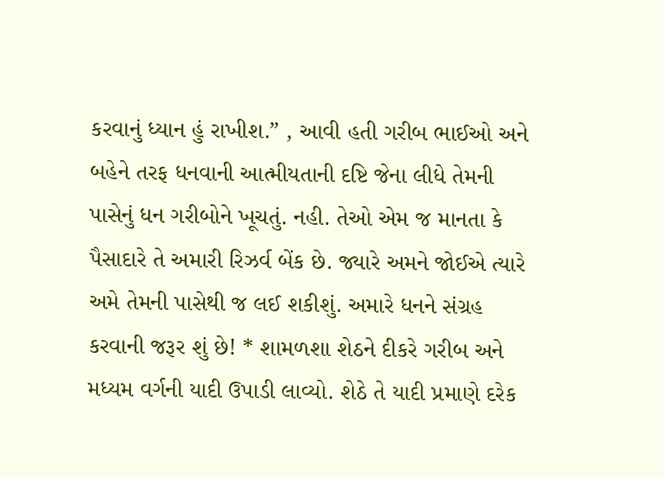કરવાનું ધ્યાન હું રાખીશ.” , આવી હતી ગરીબ ભાઈઓ અને બહેને તરફ ધનવાની આત્મીયતાની દષ્ટિ જેના લીધે તેમની પાસેનું ધન ગરીબોને ખૂચતું. નહી. તેઓ એમ જ માનતા કે પૈસાદારે તે અમારી રિઝર્વ બેંક છે. જ્યારે અમને જોઈએ ત્યારે અમે તેમની પાસેથી જ લઈ શકીશું. અમારે ધનને સંગ્રહ કરવાની જરૂર શું છે! * શામળશા શેઠને દીકરે ગરીબ અને મધ્યમ વર્ગની યાદી ઉપાડી લાવ્યો. શેઠે તે યાદી પ્રમાણે દરેક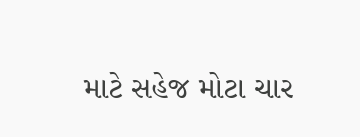માટે સહેજ મોટા ચાર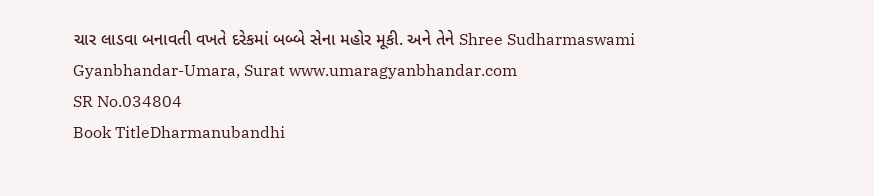ચાર લાડવા બનાવતી વખતે દરેકમાં બબ્બે સેના મહોર મૂકી. અને તેને Shree Sudharmaswami Gyanbhandar-Umara, Surat www.umaragyanbhandar.com
SR No.034804
Book TitleDharmanubandhi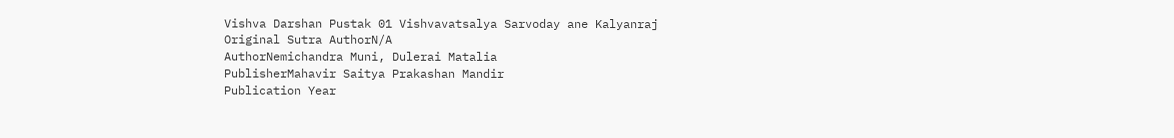Vishva Darshan Pustak 01 Vishvavatsalya Sarvoday ane Kalyanraj
Original Sutra AuthorN/A
AuthorNemichandra Muni, Dulerai Matalia
PublisherMahavir Saitya Prakashan Mandir
Publication Year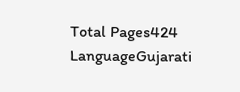Total Pages424
LanguageGujarati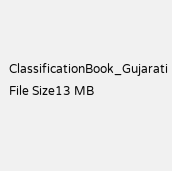ClassificationBook_Gujarati
File Size13 MB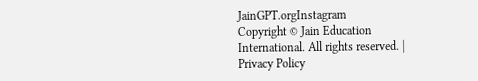JainGPT.orgInstagram
Copyright © Jain Education International. All rights reserved. | Privacy Policy